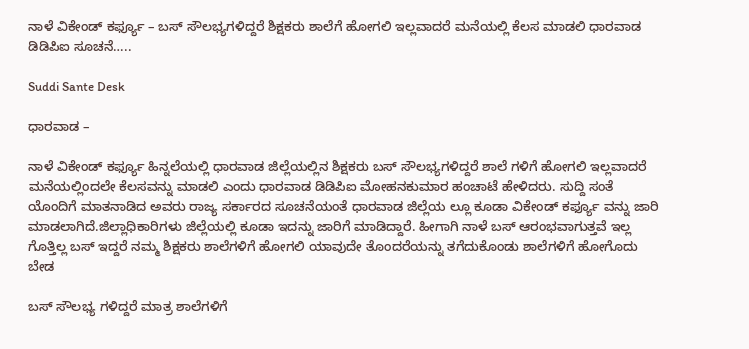ನಾಳೆ ವಿಕೇಂಡ್ ಕರ್ಫ್ಯೂ – ಬಸ್ ಸೌಲಭ್ಯಗಳಿದ್ದರೆ ಶಿಕ್ಷಕರು ಶಾಲೆಗೆ ಹೋಗಲಿ ಇಲ್ಲವಾದರೆ ಮನೆಯಲ್ಲಿ ಕೆಲಸ ಮಾಡಲಿ ಧಾರವಾಡ ಡಿಡಿಪಿಐ ಸೂಚನೆ…..

Suddi Sante Desk

ಧಾರವಾಡ –

ನಾಳೆ ವಿಕೇಂಡ್ ಕರ್ಫ್ಯೂ ಹಿನ್ನಲೆಯಲ್ಲಿ ಧಾರವಾಡ ಜಿಲ್ಲೆಯಲ್ಲಿನ ಶಿಕ್ಷಕರು ಬಸ್ ಸೌಲಭ್ಯಗಳಿದ್ದರೆ ಶಾಲೆ ಗಳಿಗೆ ಹೋಗಲಿ ಇಲ್ಲವಾದರೆ ಮನೆಯಲ್ಲಿಂದಲೇ ಕೆಲಸವನ್ನು ಮಾಡಲಿ ಎಂದು ಧಾರವಾಡ ಡಿಡಿಪಿಐ ಮೋಹನಕುಮಾರ ಹಂಚಾಟೆ ಹೇಳಿದರು. ಸುದ್ದಿ ಸಂತೆ ಯೊಂದಿಗೆ ಮಾತನಾಡಿದ ಅವರು ರಾಜ್ಯ ಸರ್ಕಾರದ ಸೂಚನೆಯಂತೆ ಧಾರವಾಡ ಜಿಲ್ಲೆಯ ಲ್ಲೂ ಕೂಡಾ ವಿಕೇಂಡ್ ಕರ್ಫ್ಯೂ ವನ್ನು ಜಾರಿ ಮಾಡಲಾಗಿದೆ.ಜಿಲ್ಲಾಧಿಕಾರಿಗಳು ಜಿಲ್ಲೆಯಲ್ಲಿ ಕೂಡಾ ಇದನ್ನು ಜಾರಿಗೆ ಮಾಡಿದ್ದಾರೆ. ಹೀಗಾಗಿ ನಾಳೆ ಬಸ್ ಆರಂಭವಾಗುತ್ತವೆ ಇಲ್ಲ ಗೊತ್ತಿಲ್ಲ ಬಸ್ ಇದ್ದರೆ ನಮ್ಮ ಶಿಕ್ಷಕರು ಶಾಲೆಗಳಿಗೆ ಹೋಗಲಿ ಯಾವುದೇ ತೊಂದರೆಯನ್ನು ತಗೆದುಕೊಂಡು ಶಾಲೆಗಳಿಗೆ ಹೋಗೊದು ಬೇಡ

ಬಸ್ ಸೌಲಭ್ಯ ಗಳಿದ್ದರೆ ಮಾತ್ರ ಶಾಲೆಗಳಿಗೆ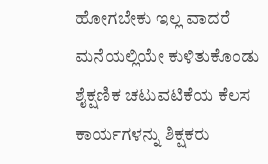ಹೋಗಬೇಕು ಇಲ್ಲ ವಾದರೆ ಮನೆಯಲ್ಲಿಯೇ ಕುಳಿತುಕೊಂಡು ಶೈಕ್ಷಣಿಕ ಚಟುವಟಿಕೆಯ ಕೆಲಸ ಕಾರ್ಯಗಳನ್ನು ಶಿಕ್ಷಕರು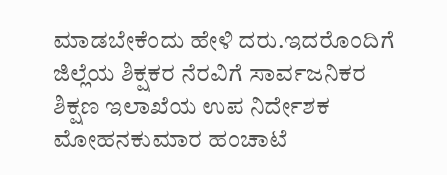ಮಾಡಬೇಕೆಂದು ಹೇಳಿ ದರು.ಇದರೊಂದಿಗೆ ಜಿಲ್ಲೆಯ ಶಿಕ್ಷಕರ ನೆರವಿಗೆ ಸಾರ್ವಜನಿಕರ ಶಿಕ್ಷಣ ಇಲಾಖೆಯ ಉಪ ನಿರ್ದೇಶಕ ಮೋಹನಕುಮಾರ ಹಂಚಾಟೆ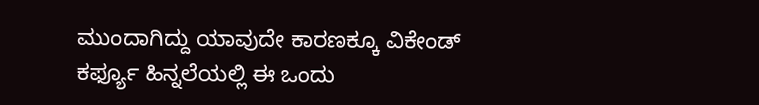ಮುಂದಾಗಿದ್ದು ಯಾವುದೇ ಕಾರಣಕ್ಕೂ ವಿಕೇಂಡ್ ಕರ್ಫ್ಯೂ ಹಿನ್ನಲೆಯಲ್ಲಿ ಈ ಒಂದು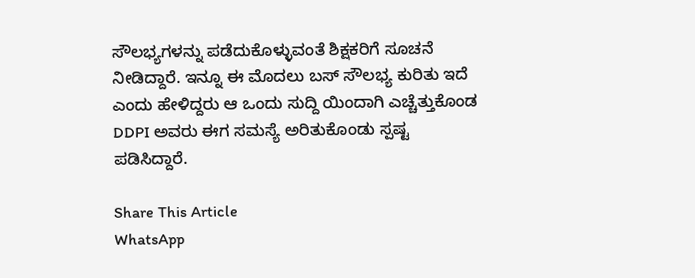ಸೌಲಭ್ಯಗಳನ್ನು ಪಡೆದುಕೊಳ್ಳುವಂತೆ ಶಿಕ್ಷಕರಿಗೆ ಸೂಚನೆ ನೀಡಿದ್ದಾರೆ. ಇನ್ನೂ ಈ ಮೊದಲು ಬಸ್ ಸೌಲಭ್ಯ ಕುರಿತು ಇದೆ ಎಂದು ಹೇಳಿದ್ದರು ಆ ಒಂದು ಸುದ್ದಿ ಯಿಂದಾಗಿ ಎಚ್ಚೆತ್ತುಕೊಂಡ DDPI ಅವರು ಈಗ ಸಮಸ್ಯೆ ಅರಿತುಕೊಂಡು ಸ್ಪಷ್ಟ ಪಡಿಸಿದ್ದಾರೆ.

Share This Article
WhatsApp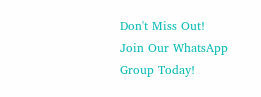Don't Miss Out! Join Our WhatsApp Group Today!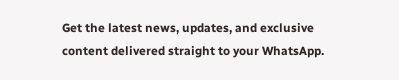Get the latest news, updates, and exclusive content delivered straight to your WhatsApp.